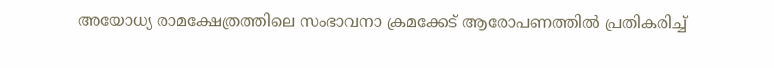അയോധ്യ രാമക്ഷേത്രത്തിലെ സംഭാവനാ ക്രമക്കേട് ആരോപണത്തിൽ പ്രതികരിച്ച്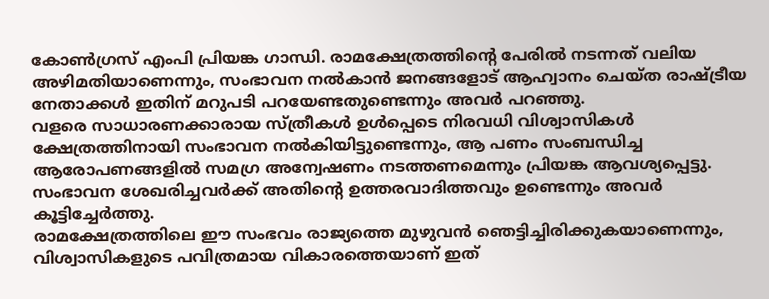കോൺഗ്രസ് എംപി പ്രിയങ്ക ഗാന്ധി. രാമക്ഷേത്രത്തിന്റെ പേരിൽ നടന്നത് വലിയ അഴിമതിയാണെന്നും, സംഭാവന നൽകാൻ ജനങ്ങളോട് ആഹ്വാനം ചെയ്ത രാഷ്ട്രീയ നേതാക്കൾ ഇതിന് മറുപടി പറയേണ്ടതുണ്ടെന്നും അവർ പറഞ്ഞു.
വളരെ സാധാരണക്കാരായ സ്ത്രീകൾ ഉൾപ്പെടെ നിരവധി വിശ്വാസികൾ ക്ഷേത്രത്തിനായി സംഭാവന നൽകിയിട്ടുണ്ടെന്നും, ആ പണം സംബന്ധിച്ച ആരോപണങ്ങളിൽ സമഗ്ര അന്വേഷണം നടത്തണമെന്നും പ്രിയങ്ക ആവശ്യപ്പെട്ടു. സംഭാവന ശേഖരിച്ചവർക്ക് അതിന്റെ ഉത്തരവാദിത്തവും ഉണ്ടെന്നും അവർ കൂട്ടിച്ചേർത്തു.
രാമക്ഷേത്രത്തിലെ ഈ സംഭവം രാജ്യത്തെ മുഴുവൻ ഞെട്ടിച്ചിരിക്കുകയാണെന്നും, വിശ്വാസികളുടെ പവിത്രമായ വികാരത്തെയാണ് ഇത്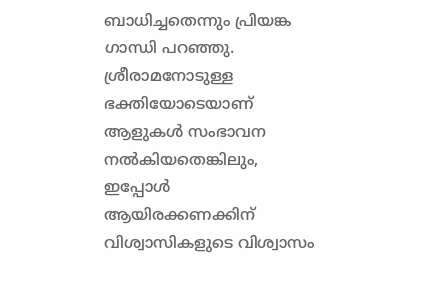ബാധിച്ചതെന്നും പ്രിയങ്ക ഗാന്ധി പറഞ്ഞു. ശ്രീരാമനോടുള്ള ഭക്തിയോടെയാണ് ആളുകൾ സംഭാവന നൽകിയതെങ്കിലും, ഇപ്പോൾ ആയിരക്കണക്കിന് വിശ്വാസികളുടെ വിശ്വാസം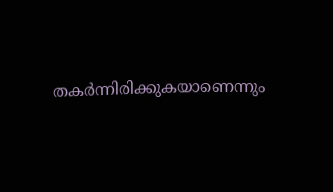തകർന്നിരിക്കുകയാണെന്നും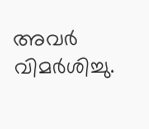അവർ വിമർശിച്ചു.